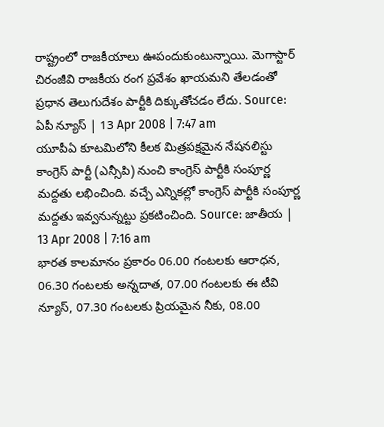రాష్ట్రంలో రాజకీయాలు ఊపందుకుంటున్నాయి. మెగాస్టార్ చిరంజీవి రాజకీయ రంగ ప్రవేశం ఖాయమని తేలడంతో ప్రధాన తెలుగుదేశం పార్టీకి దిక్కుతోచడం లేదు. Source: ఏపీ న్యూస్ | 13 Apr 2008 | 7:47 am
యూపీఏ కూటమిలోని కీలక మిత్రపక్షమైన నేషనలిస్టు కాంగ్రెస్ పార్టీ (ఎన్సీపి) నుంచి కాంగ్రెస్ పార్టీకి సంపూర్ణ మద్దతు లభించింది. వచ్చే ఎన్నికల్లో కాంగ్రెస్ పార్టీకి సంపూర్ణ మద్దతు ఇవ్వనున్నట్టు ప్రకటించింది. Source: జాతీయ | 13 Apr 2008 | 7:16 am
భారత కాలమానం ప్రకారం 06.00 గంటలకు ఆరాధన, 06.30 గంటలకు అన్నదాత, 07.00 గంటలకు ఈ టీవి న్యూస్, 07.30 గంటలకు ప్రియమైన నీకు, 08.00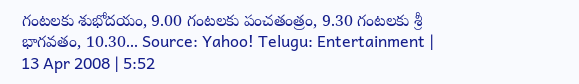గంటలకు శుభోదయం, 9.00 గంటలకు పంచతంత్రం, 9.30 గంటలకు శ్రీ భాగవతం, 10.30... Source: Yahoo! Telugu: Entertainment | 13 Apr 2008 | 5:52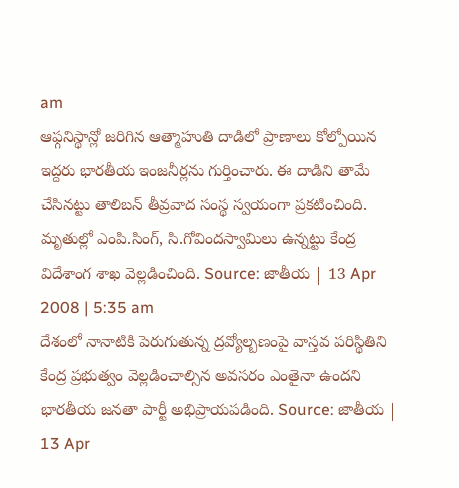am
ఆఫ్గనిస్థాన్లో జరిగిన ఆత్మాహుతి దాడిలో ప్రాణాలు కోల్పోయిన ఇద్దరు భారతీయ ఇంజనీర్లను గుర్తించారు. ఈ దాడిని తామే చేసినట్టు తాలిబన్ తీవ్రవాద సంస్థ స్వయంగా ప్రకటించింది. మృతుల్లో ఎంపి.సింగ్, సి.గోవిందస్వామిలు ఉన్నట్టు కేంద్ర విదేశాంగ శాఖ వెల్లడించింది. Source: జాతీయ | 13 Apr 2008 | 5:35 am
దేశంలో నానాటికి పెరుగుతున్న ద్రవ్యోల్బణంపై వాస్తవ పరిస్థితిని కేంద్ర ప్రభుత్వం వెల్లడించాల్సిన అవసరం ఎంతైనా ఉందని భారతీయ జనతా పార్టీ అభిప్రాయపడింది. Source: జాతీయ | 13 Apr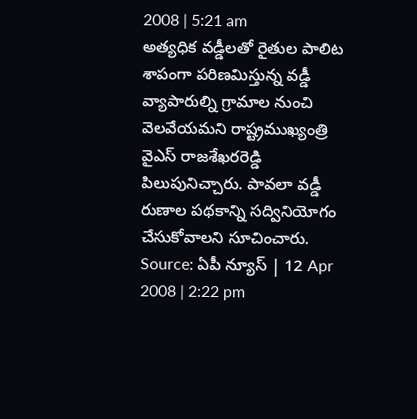2008 | 5:21 am
అత్యధిక వడ్డీలతో రైతుల పాలిట శాపంగా పరిణమిస్తున్న వడ్డీ వ్యాపారుల్ని గ్రామాల నుంచి వెలవేయమని రాష్ట్రముఖ్యంత్రి వైఎస్ రాజశేఖరరెడ్డి పిలుపునిచ్చారు. పావలా వడ్డీ రుణాల పథకాన్ని సద్వినియోగం చేసుకోవాలని సూచించారు. Source: ఏపీ న్యూస్ | 12 Apr 2008 | 2:22 pm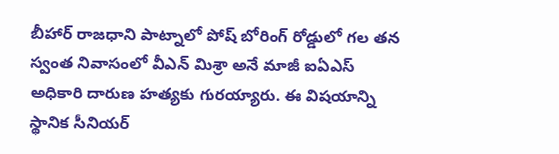బీహార్ రాజధాని పాట్నాలో పోష్ బోరింగ్ రోడ్డులో గల తన స్వంత నివాసంలో వీఎన్ మిశ్రా అనే మాజీ ఐఏఎస్ అధికారి దారుణ హత్యకు గురయ్యారు. ఈ విషయాన్ని స్థానిక సీనియర్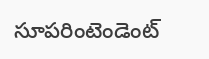సూపరింటెండెంట్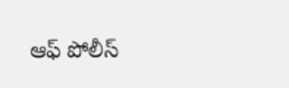ఆఫ్ పోలీస్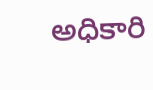అధికారి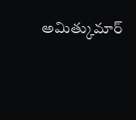అమిత్కుమార్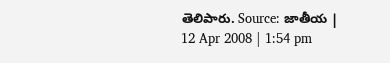తెలిపారు. Source: జాతీయ | 12 Apr 2008 | 1:54 pm